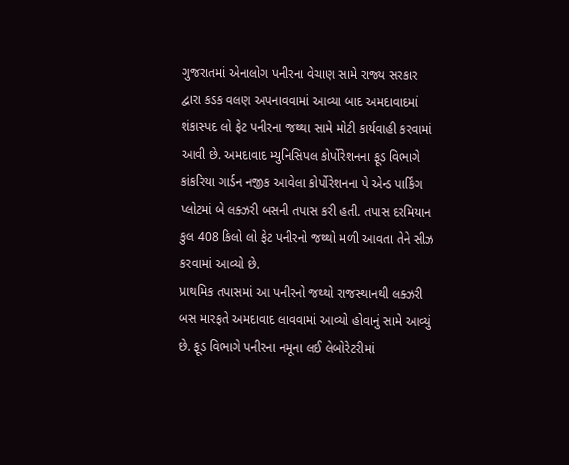ગુજરાતમાં એનાલોગ પનીરના વેચાણ સામે રાજ્ય સરકાર દ્વારા કડક વલણ અપનાવવામાં આવ્યા બાદ અમદાવાદમાં શંકાસ્પદ લો ફેટ પનીરના જથ્થા સામે મોટી કાર્યવાહી કરવામાં આવી છે. અમદાવાદ મ્યુનિસિપલ કોર્પોરેશનના ફૂડ વિભાગે કાંકરિયા ગાર્ડન નજીક આવેલા કોર્પોરેશનના પે એન્ડ પાર્કિંગ પ્લોટમાં બે લક્ઝરી બસની તપાસ કરી હતી. તપાસ દરમિયાન કુલ 408 કિલો લો ફેટ પનીરનો જથ્થો મળી આવતા તેને સીઝ કરવામાં આવ્યો છે.
પ્રાથમિક તપાસમાં આ પનીરનો જથ્થો રાજસ્થાનથી લક્ઝરી બસ મારફતે અમદાવાદ લાવવામાં આવ્યો હોવાનું સામે આવ્યું છે. ફૂડ વિભાગે પનીરના નમૂના લઈ લેબોરેટરીમાં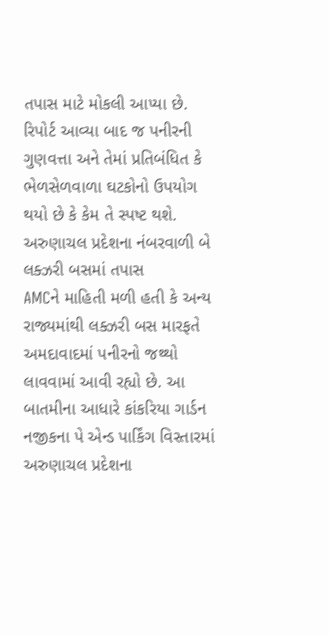તપાસ માટે મોકલી આપ્યા છે. રિપોર્ટ આવ્યા બાદ જ પનીરની ગુણવત્તા અને તેમાં પ્રતિબંધિત કે ભેળસેળવાળા ઘટકોનો ઉપયોગ થયો છે કે કેમ તે સ્પષ્ટ થશે.
અરુણાચલ પ્રદેશના નંબરવાળી બે લક્ઝરી બસમાં તપાસ
AMCને માહિતી મળી હતી કે અન્ય રાજ્યમાંથી લક્ઝરી બસ મારફતે અમદાવાદમાં પનીરનો જથ્થો લાવવામાં આવી રહ્યો છે. આ બાતમીના આધારે કાંકરિયા ગાર્ડન નજીકના પે એન્ડ પાર્કિંગ વિસ્તારમાં અરુણાચલ પ્રદેશના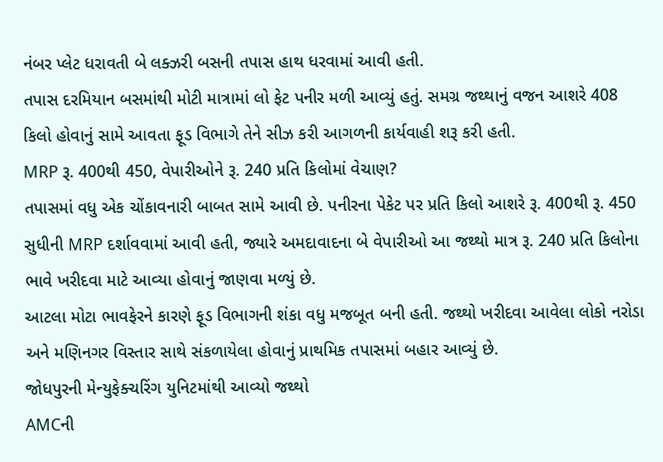નંબર પ્લેટ ધરાવતી બે લક્ઝરી બસની તપાસ હાથ ધરવામાં આવી હતી.
તપાસ દરમિયાન બસમાંથી મોટી માત્રામાં લો ફેટ પનીર મળી આવ્યું હતું. સમગ્ર જથ્થાનું વજન આશરે 408 કિલો હોવાનું સામે આવતા ફૂડ વિભાગે તેને સીઝ કરી આગળની કાર્યવાહી શરૂ કરી હતી.
MRP રૂ. 400થી 450, વેપારીઓને રૂ. 240 પ્રતિ કિલોમાં વેચાણ?
તપાસમાં વધુ એક ચોંકાવનારી બાબત સામે આવી છે. પનીરના પેકેટ પર પ્રતિ કિલો આશરે રૂ. 400થી રૂ. 450 સુધીની MRP દર્શાવવામાં આવી હતી, જ્યારે અમદાવાદના બે વેપારીઓ આ જથ્થો માત્ર રૂ. 240 પ્રતિ કિલોના ભાવે ખરીદવા માટે આવ્યા હોવાનું જાણવા મળ્યું છે.
આટલા મોટા ભાવફેરને કારણે ફૂડ વિભાગની શંકા વધુ મજબૂત બની હતી. જથ્થો ખરીદવા આવેલા લોકો નરોડા અને મણિનગર વિસ્તાર સાથે સંકળાયેલા હોવાનું પ્રાથમિક તપાસમાં બહાર આવ્યું છે.
જોધપુરની મેન્યુફેક્ચરિંગ યુનિટમાંથી આવ્યો જથ્થો
AMCની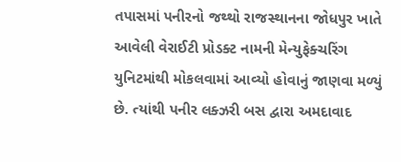તપાસમાં પનીરનો જથ્થો રાજસ્થાનના જોધપુર ખાતે આવેલી વેરાઈટી પ્રોડક્ટ નામની મેન્યુફેક્ચરિંગ યુનિટમાંથી મોકલવામાં આવ્યો હોવાનું જાણવા મળ્યું છે. ત્યાંથી પનીર લક્ઝરી બસ દ્વારા અમદાવાદ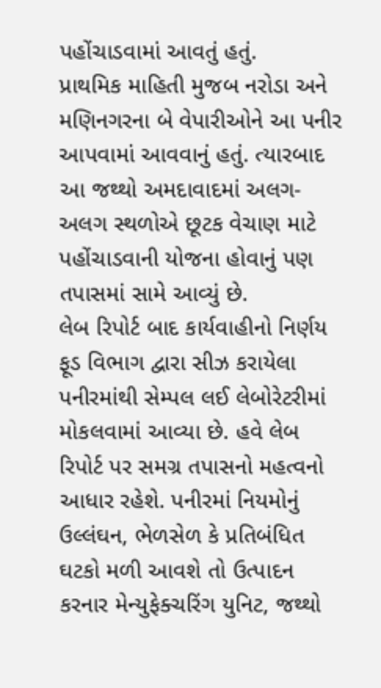પહોંચાડવામાં આવતું હતું.
પ્રાથમિક માહિતી મુજબ નરોડા અને મણિનગરના બે વેપારીઓને આ પનીર આપવામાં આવવાનું હતું. ત્યારબાદ આ જથ્થો અમદાવાદમાં અલગ-અલગ સ્થળોએ છૂટક વેચાણ માટે પહોંચાડવાની યોજના હોવાનું પણ તપાસમાં સામે આવ્યું છે.
લેબ રિપોર્ટ બાદ કાર્યવાહીનો નિર્ણય
ફૂડ વિભાગ દ્વારા સીઝ કરાયેલા પનીરમાંથી સેમ્પલ લઈ લેબોરેટરીમાં મોકલવામાં આવ્યા છે. હવે લેબ રિપોર્ટ પર સમગ્ર તપાસનો મહત્વનો આધાર રહેશે. પનીરમાં નિયમોનું ઉલ્લંઘન, ભેળસેળ કે પ્રતિબંધિત ઘટકો મળી આવશે તો ઉત્પાદન કરનાર મેન્યુફેક્ચરિંગ યુનિટ, જથ્થો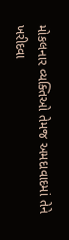મોકલનાર વ્યક્તિઓ તેમજ અમદાવાદમાં તેને ખરીદવા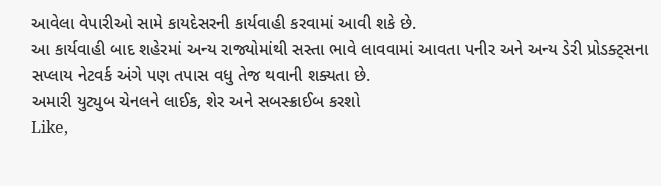આવેલા વેપારીઓ સામે કાયદેસરની કાર્યવાહી કરવામાં આવી શકે છે.
આ કાર્યવાહી બાદ શહેરમાં અન્ય રાજ્યોમાંથી સસ્તા ભાવે લાવવામાં આવતા પનીર અને અન્ય ડેરી પ્રોડક્ટ્સના સપ્લાય નેટવર્ક અંગે પણ તપાસ વધુ તેજ થવાની શક્યતા છે.
અમારી યુટ્યુબ ચેનલને લાઈક, શેર અને સબસ્ક્રાઈબ કરશો
Like,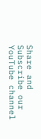Share and Subscribe our YouTube channel